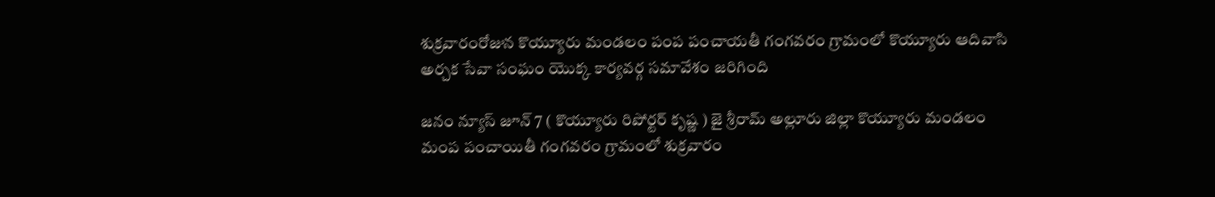శుక్రవారంరోజున కొయ్యూరు మండలం పంప పంచాయతీ గంగవరం గ్రామంలో కొయ్యూరు ఆదివాసి అర్చక సేవా సంఘం యొక్క కార్యవర్గ సమావేశం జరిగింది

జనం న్యూస్ జూన్ 7 ( కొయ్యూరు రిపోర్టర్ కృష్ణ ) జై శ్రీరామ్ అల్లూరు జిల్లా కొయ్యూరు మండలం మంప పంచాయితీ గంగవరం గ్రామంలో శుక్రవారం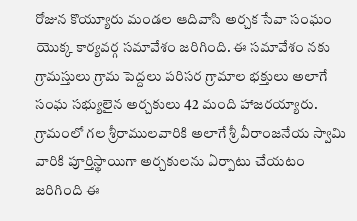రోజున కొయ్యూరు మండల ఆదివాసి అర్చక సేవా సంఘం యొక్క కార్యవర్గ సమావేశం జరిగింది. ఈ సమావేశం నకు గ్రామస్తులు గ్రామ పెద్దలు పరిసర గ్రామాల భక్తులు అలాగే సంఘ సభ్యులైన అర్చకులు 42 మంది హాజరయ్యారు. గ్రామంలో గల శ్రీరాములవారికి అలాగే శ్రీ వీరాంజనేయ స్వామి వారికి పూర్తిస్థాయిగా అర్చకులను ఏర్పాటు చేయటం జరిగింది ఈ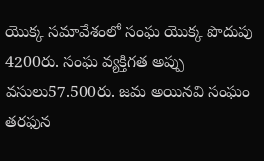యొక్క సమావేశంలో సంఘ యొక్క పొదుపు 4200రు. సంఘ వ్యక్తిగత అప్పు వసులు57.500రు. జమ అయినవి సంఘం తరఫున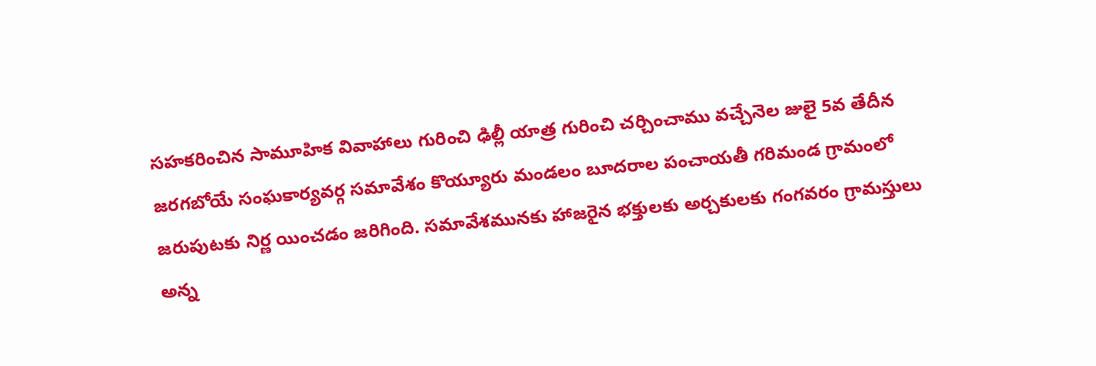సహకరించిన సామూహిక వివాహాలు గురించి ఢిల్లీ యాత్ర గురించి చర్చించాము వచ్చేనెల జులై 5వ తేదీన జరగబోయే సంఘకార్యవర్గ సమావేశం కొయ్యూరు మండలం బూదరాల పంచాయతీ గరిమండ గ్రామంలో జరుపుటకు నిర్ణ యించడం జరిగింది. సమావేశమునకు హాజరైన భక్తులకు అర్చకులకు గంగవరం గ్రామస్తులు అన్న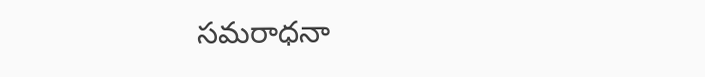సమరాధనా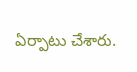ఏర్పాటు చేశారు.